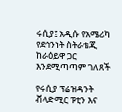ሩሲያ፤ አዲሱ የአሜሪካ የደኅንነት ስትራቴጂ ከራዕይዋ ጋር እንደሚጣጣም ገለጸች

የሩሲያ ፕሬዝዳንት ቭላድሚር ፑቲን እና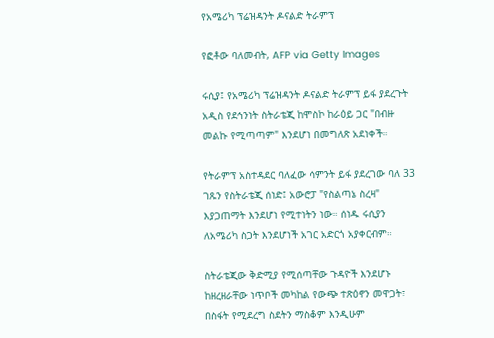የአሜሪካ ፕሬዝዳንት ዶናልድ ትራምፕ

የፎቶው ባለመብት, AFP via Getty Images

ሩሲያ፤ የአሜሪካ ፕሬዝዳንት ዶናልድ ትራምፕ ይፋ ያደረጉት አዲስ የደኅንነት ስትራቴጂ ከሞስኮ ከራዕይ ጋር "በብዙ መልኩ የሚጣጣም" እንደሆነ በመግለጽ አደነቀች።

የትራምፕ አስተዳደር ባለፈው ሳምንት ይፋ ያደረገው ባለ 33 ገጹን የስትራቴጂ ሰነድ፤ አውሮፓ "የስልጣኔ ስረዛ" እያጋጠማት እንደሆነ የሚተነትን ነው። ሰነዱ ሩሲያን ለአሜሪካ ስጋት እንደሆነች አገር አድርጎ አያቀርብም።

ስትራቴጂው ቅድሚያ የሚሰጣቸው ጉዳዮች እንደሆኑ ከዘረዘራቸው ነጥቦች መካከል የውጭ ተጽዕኖን መዋጋት፣ በስፋት የሚደረግ ስደትን ማስቆም እንዲሁም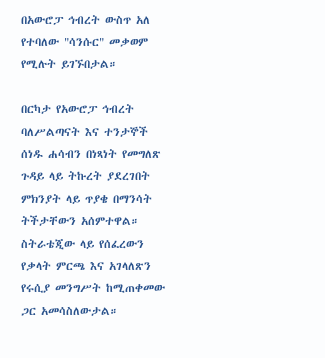በአውሮፓ ኅብረት ውስጥ አለ የተባለው "ሳንሱር" መቃወም የሚሉት ይገኙበታል።

በርካታ የአውሮፓ ኅብረት ባለሥልጣናት እና ተንታኞች ሰነዱ ሐሳብን በነጻነት የመግለጽ ጉዳይ ላይ ትኩረት ያደረገበት ምክንያት ላይ ጥያቄ በማንሳት ትችታቸውን አሰምተዋል። ስትራቴጂው ላይ የሰፈረውን የቃላት ምርጫ እና አገላለጽን የሩሲያ መንግሥት ከሚጠቀመው ጋር አመሳስለውታል።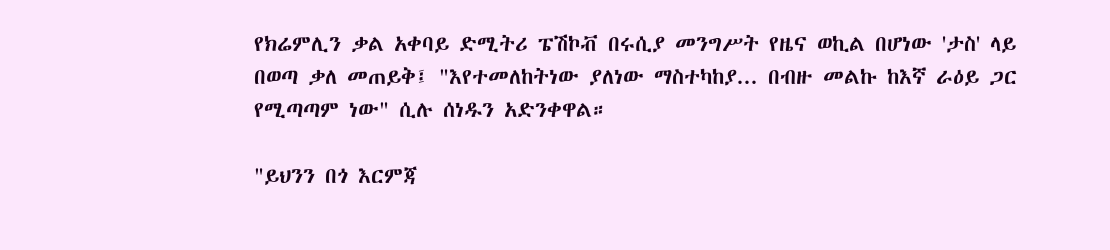የክሬምሊን ቃል አቀባይ ድሚትሪ ፔሽኮቭ በሩሲያ መንግሥት የዜና ወኪል በሆነው 'ታስ' ላይ በወጣ ቃለ መጠይቅ፤ "እየተመለከትነው ያለነው ማስተካከያ... በብዙ መልኩ ከእኛ ራዕይ ጋር የሚጣጣም ነው" ሲሉ ሰነዱን አድንቀዋል።

"ይህንን በጎ እርምጃ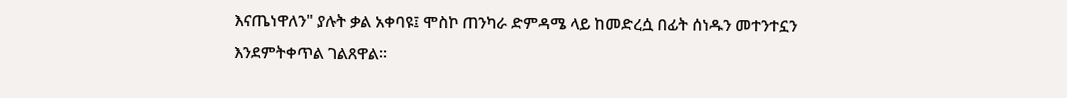እናጤነዋለን" ያሉት ቃል አቀባዩ፤ ሞስኮ ጠንካራ ድምዳሜ ላይ ከመድረሷ በፊት ሰነዱን መተንተኗን እንደምትቀጥል ገልጸዋል።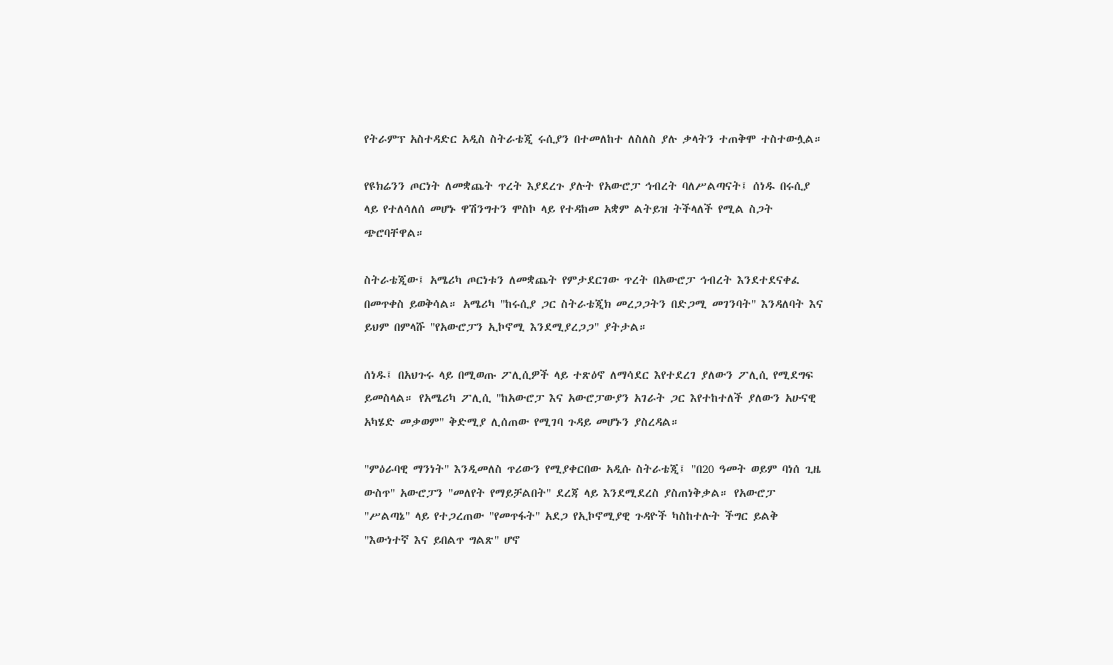የትራምፕ አስተዳድር አዲስ ስትራቴጂ ሩሲያን በተመለከተ ለስለስ ያሉ ቃላትን ተጠቅሞ ተስተውሏል።

የዩክሬንን ጦርነት ለመቋጨት ጥረት እያደረጉ ያሉት የአውሮፓ ኅብረት ባለሥልጣናት፤ ሰነዱ በሩሲያ ላይ የተለሳለሰ መሆኑ ዋሽንግተን ሞስኮ ላይ የተዳከመ አቋም ልትይዝ ትችላለች የሚል ስጋት ጭሮባቸዋል።

ስትራቴጂው፤ አሜሪካ ጦርነቱን ለመቋጨት የምታደርገው ጥረት በአውሮፓ ኅብረት እንደተደናቀፈ በመጥቀስ ይወቅሳል። አሜሪካ "ከሩሲያ ጋር ስትራቴጂክ መረጋጋትን በድጋሚ መገንባት" እንዳለባት እና ይህም በምላሹ "የአውሮፓን ኢኮኖሚ እንደሚያረጋጋ" ያትታል።

ሰነዱ፤ በአህጉሩ ላይ በሚወጡ ፖሊሲዎች ላይ ተጽዕኖ ለማሳደር እየተደረገ ያለውን ፖሊሲ የሚደግፍ ይመስላል። የአሜሪካ ፖሊሲ "ከአውሮፓ እና አውሮፓውያን አገራት ጋር እየተከተለች ያለውን አሁናዊ አካሄድ መቃወም" ቅድሚያ ሊሰጠው የሚገባ ጉዳይ መሆኑን ያስረዳል።

"ምዕራባዊ ማንነት" እንዲመለስ ጥሪውን የሚያቀርበው አዲሱ ስትራቴጂ፤ "በ20 ዓመት ወይም ባነሰ ጊዜ ውስጥ" አውሮፓን "መለየት የማይቻልበት" ደረጃ ላይ እንደሚደረስ ያስጠነቅቃል። የአውሮፓ "ሥልጣኔ" ላይ የተጋረጠው "የመጥፋት" አደጋ የኢኮኖሚያዊ ጉዳዮች ካስከተሉት ችግር ይልቅ "እውነተኛ እና ይበልጥ ግልጽ" ሆኖ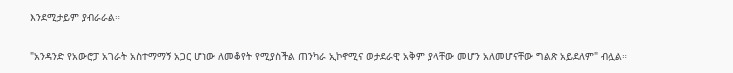እንደሚታይም ያብራራል።

"አንዳንድ የአውሮፓ አገራት አስተማማኝ አጋር ሆነው ለመቆየት የሚያስችል ጠንካራ ኢኮኖሚና ወታደራዊ አቅም ያላቸው መሆን አለመሆናቸው ግልጽ አይደለም" ብሏል።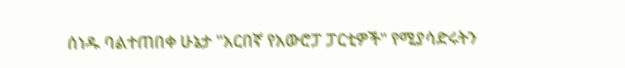ሰነዱ ባልተጠበቀ ሁኔታ "አርበኛ የአውሮፓ ፓርቲዎች" የሚያሳድሩትን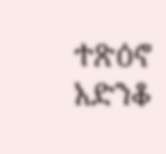ተጽዕኖ አድንቆ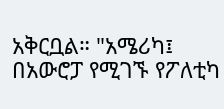አቅርቧል። "አሜሪካ፤ በአውሮፓ የሚገኙ የፖለቲካ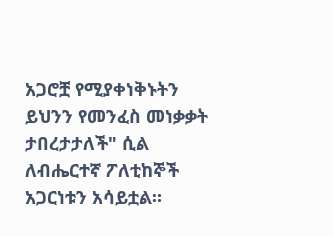አጋሮቿ የሚያቀነቅኑትን ይህንን የመንፈስ መነቃቃት ታበረታታለች" ሲል ለብሔርተኛ ፖለቲከኞች አጋርነቱን አሳይቷል።